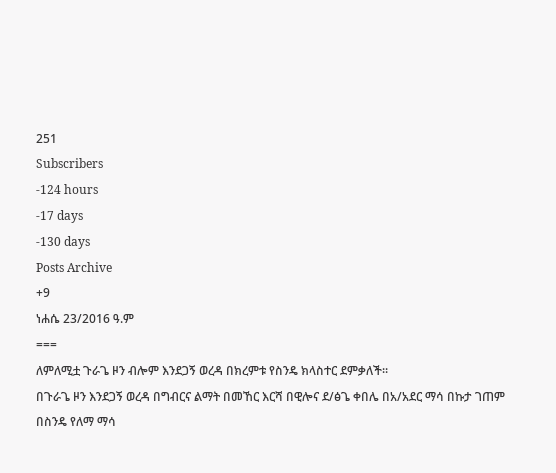251
Subscribers
-124 hours
-17 days
-130 days
Posts Archive
+9
ነሐሴ 23/2016 ዓ.ም
===
ለምለሚቷ ጉራጌ ዞን ብሎም እንደጋኝ ወረዳ በክረምቱ የስንዴ ክላስተር ደምቃለች።
በጉራጌ ዞን እንደጋኝ ወረዳ በግብርና ልማት በመኸር እርሻ በዊሎና ደ/ፅጌ ቀበሌ በአ/አደር ማሳ በኩታ ገጠም በስንዴ የለማ ማሳ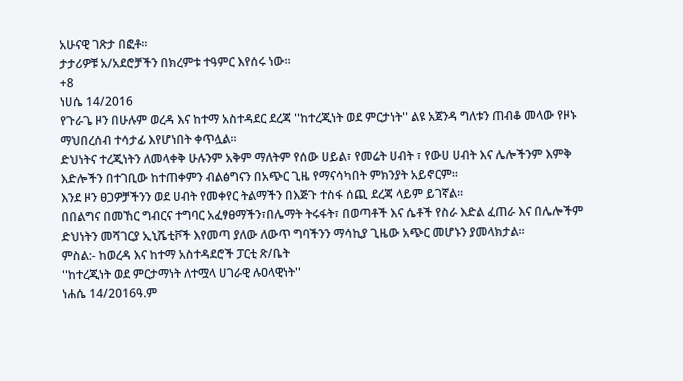አሁናዊ ገጽታ በፎቶ።
ታታሪዎቹ አ/አደሮቻችን በክረምቱ ተዓምር እየሰሩ ነው።
+8
ነሀሴ 14/2016
የጉራጌ ዞን በሁሉም ወረዳ እና ከተማ አስተዳደር ደረጃ ''ከተረጂነት ወደ ምርታነት'' ልዩ አጀንዳ ግለቱን ጠብቆ መላው የዞኑ ማህበረሰብ ተሳታፊ እየሆነበት ቀጥሏል።
ድህነትና ተረጂነትን ለመላቀቅ ሁሉንም አቅም ማለትም የሰው ሀይል፣ የመሬት ሀብት ፣ የውሀ ሀብት እና ሌሎችንም እምቅ እድሎችን በተገቢው ከተጠቀምን ብልፅግናን በአጭር ጊዜ የማናሳካበት ምክንያት አይኖርም።
እንደ ዞን ፀጋዎቻችንን ወደ ሀብት የመቀየር ትልማችን በእጅጉ ተስፋ ሰጪ ደረጃ ላይም ይገኛል።
በበልግና በመኸር ግብርና ተግባር አፈፃፀማችን፣በሌማት ትሩፋት፣ በወጣቶች እና ሴቶች የስራ እድል ፈጠራ እና በሌሎችም ድህነትን መሻገርያ ኢኒሼቲቮች እየመጣ ያለው ለውጥ ግባችንን ማሳኪያ ጊዜው አጭር መሆኑን ያመላክታል።
ምስል:- ከወረዳ እና ከተማ አስተዳደሮች ፓርቲ ጽ/ቤት
''ከተረጂነት ወደ ምርታማነት ለተሟላ ሀገራዊ ሉዐላዊነት''
ነሐሴ 14/2016ዓ.ም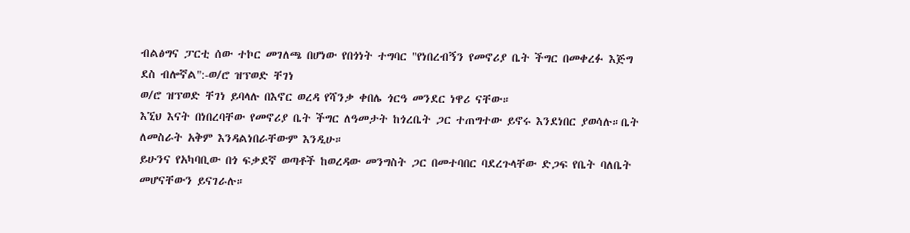ብልፅግና ፓርቲ ሰው ተኮር መገለጫ በሆነው የበጎነት ተግባር "የነበረብኝን የመኖሪያ ቤት ችግር በመቀረፉ እጅግ ደስ ብሎኛል":-ወ/ሮ ዝፕወድ ቸገነ
ወ/ሮ ዝፕወድ ቸገነ ይባላሉ በእኖር ወረዳ የሻንቃ ቀበሌ ጎርዓ መንደር ነዋሪ ናቸው።
እኚህ እናት በነበረባቸው የመኖሪያ ቤት ችግር ለዓመታት ከጎረቤት ጋር ተጠግተው ይኖሩ እንደነበር ያወሳሉ።ቤት ለመስራት አቅም እንዳልነበራቸውም እንዲሁ።
ይሁንና የአካባቢው በጎ ፍቃደኛ ወጣቶች ከወረዳው መንግስት ጋር በመተባበር ባደረጉላቸው ድጋፍ የቤት ባለቤት መሆናቸውን ይናገራሉ።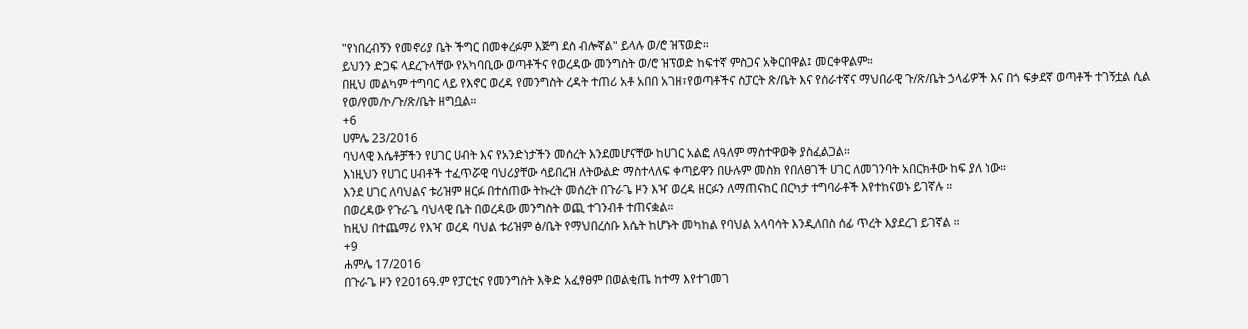"የነበረብኝን የመኖሪያ ቤት ችግር በመቀረፉም እጅግ ደስ ብሎኛል" ይላሉ ወ/ሮ ዝፕወድ።
ይህንን ድጋፍ ላደረጉላቸው የአካባቢው ወጣቶችና የወረዳው መንግስት ወ/ሮ ዝፕወድ ከፍተኛ ምስጋና አቅርበዋል፤ መርቀዋልም።
በዚህ መልካም ተግባር ላይ የእኖር ወረዳ የመንግስት ረዳት ተጠሪ አቶ አበበ አገዘ፣የወጣቶችና ስፓርት ጽ/ቤት እና የሰራተኛና ማህበራዊ ጉ/ጽ/ቤት ኃላፊዎች እና በጎ ፍቃደኛ ወጣቶች ተገኝቷል ሲል የወ/የመ/ኮ/ጉ/ጽ/ቤት ዘግቧል።
+6
ሀምሌ 23/2016
ባህላዊ እሴቶቻችን የሀገር ሀብት እና የአንድነታችን መሰረት እንደመሆናቸው ከሀገር አልፎ ለዓለም ማስተዋወቅ ያስፈልጋል።
እነዚህን የሀገር ሀብቶች ተፈጥሯዊ ባህሪያቸው ሳይበረዝ ለትውልድ ማስተላለፍ ቀጣይዋን በሁሉም መስክ የበለፀገች ሀገር ለመገንባት አበርክቶው ከፍ ያለ ነው።
እንደ ሀገር ለባህልና ቱሪዝም ዘርፉ በተሰጠው ትኩረት መሰረት በጉራጌ ዞን እዣ ወረዳ ዘርፉን ለማጠናከር በርካታ ተግባራቶች እየተከናወኑ ይገኛሉ ።
በወረዳው የጉራጌ ባህላዊ ቤት በወረዳው መንግስት ወጪ ተገንብቶ ተጠናቋል።
ከዚህ በተጨማሪ የእዣ ወረዳ ባህል ቱሪዝም ፅ/ቤት የማህበረሰቡ እሴት ከሆኑት መካከል የባህል አላባሳት እንዲለበስ ሰፊ ጥረት እያደረገ ይገኛል ።
+9
ሐምሌ 17/2016
በጉራጌ ዞን የ2016ዓ.ም የፓርቲና የመንግስት እቅድ አፈፃፀም በወልቂጤ ከተማ እየተገመገ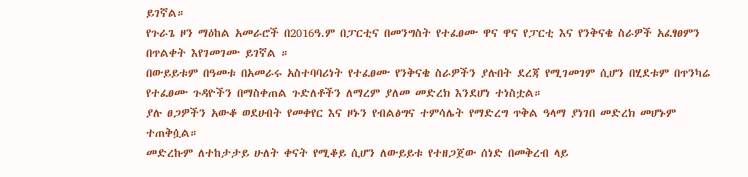ይገኛል።
የጉራጌ ዞን ማዕከል አመራሮች በ2016ዓ.ም በፓርቲና በመንግስት የተፈፀሙ ዋና ዋና የፓርቲ እና የንቅናቄ ስራዎች አፈፃፀምን በጥልቀት እየገመገሙ ይገኛል ።
በውይይቱም በዓመቱ በአመራሩ አስተባባሪነት የተፈፀሙ የንቅናቄ ስራዎችን ያሉበት ደረጃ የሚገመገም ሲሆን በሂደቱም በጥንካሬ የተፈፀሙ ጉዳዮችን በማስቀጠል ጉድለቶችን ለማረም ያለመ መድረክ እንደሆነ ተነስቷል።
ያሉ ፀጋዎችን አውቆ ወደሀብት የመቀየር እና ዞኑን የብልፅግና ተምሳሌት የማድረግ ጥቅል ዓላማ ያነገበ መድረክ መሆኑም ተጠቅሷል።
መድረኩም ለተከታታይ ሁለት ቀናት የሚቆይ ሲሆን ለውይይቱ የተዘጋጀው ሰነድ በመቅረብ ላይ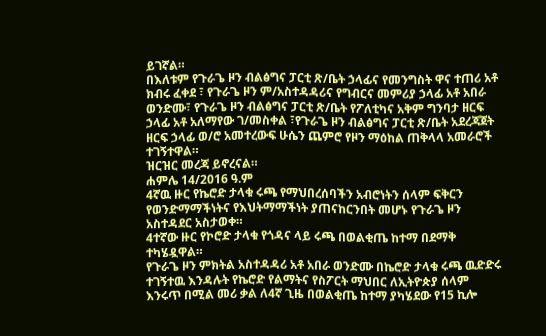ይገኛል።
በእለቱም የጉራጌ ዞን ብልፅግና ፓርቲ ጽ/ቤት ኃላፊና የመንግስት ዋና ተጠሪ አቶ ክብሩ ፈቀደ ፣ የጉራጌ ዞን ም/አስተዳዳሪና የግብርና መምሪያ ኃላፊ አቶ አበራ ወንድሙ፣ የጉራጌ ዞን ብልፅግና ፓርቲ ጽ/ቤት የፖለቲካና አቅም ግንባታ ዘርፍ ኃላፊ አቶ አለማየው ገ/መስቀል ፣የጉራጌ ዞን ብልፅግና ፓርቲ ጽ/ቤት አደረጃጀት ዘርፍ ኃላፊ ወ/ሮ አመተረውፍ ሁሴን ጨምሮ የዞን ማዕከል ጠቅላላ አመራሮች ተገኝተዋል።
ዝርዝር መረጃ ይኖረናል።
ሐምሌ 14/2016 ዓ.ም
4ኛዉ ዙር የኬሮድ ታላቁ ሩጫ የማህበረሰባችን አብሮነትን ሰላም ፍቅርን የወንድማማችነትና የእህትማማችነት ያጠናከርንበት መሆኑ የጉራጌ ዞን አስተዳደር አስታወቀ።
4ተኛው ዙር የኮሮድ ታላቁ የጎዳና ላይ ሩጫ በወልቂጤ ከተማ በደማቅ ተካሄዷዋል።
የጉራጌ ዞን ምክትል አስተዳዳሪ አቶ አበራ ወንድሙ በኬሮድ ታላቁ ሩጫ ዉድድሩ ተገኝተዉ እንዳሉት የኬሮድ የልማትና የስፖርት ማህበር ለኢትዮጵያ ሰላም እንሩጥ በሚል መሪ ቃል ለ4ኛ ጊዜ በወልቂጤ ከተማ ያካሄደው የ15 ኪሎ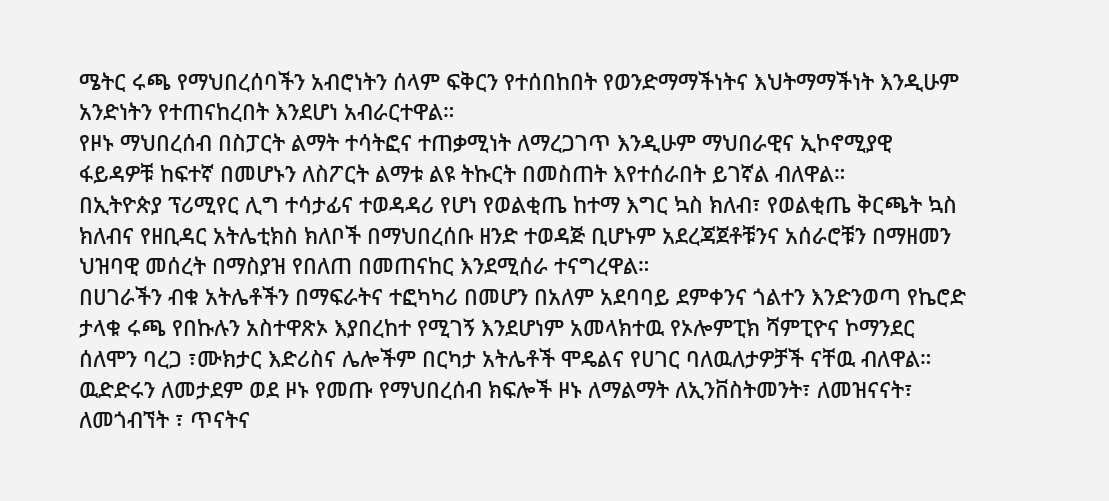ሜትር ሩጫ የማህበረሰባችን አብሮነትን ሰላም ፍቅርን የተሰበከበት የወንድማማችነትና እህትማማችነት እንዲሁም አንድነትን የተጠናከረበት እንደሆነ አብራርተዋል።
የዞኑ ማህበረሰብ በስፓርት ልማት ተሳትፎና ተጠቃሚነት ለማረጋገጥ እንዲሁም ማህበራዊና ኢኮኖሚያዊ ፋይዳዎቹ ከፍተኛ በመሆኑን ለስፖርት ልማቱ ልዩ ትኩርት በመስጠት እየተሰራበት ይገኛል ብለዋል።
በኢትዮጵያ ፕሪሚየር ሊግ ተሳታፊና ተወዳዳሪ የሆነ የወልቂጤ ከተማ እግር ኳስ ክለብ፣ የወልቂጤ ቅርጫት ኳስ ክለብና የዘቢዳር አትሌቲክስ ክለቦች በማህበረሰቡ ዘንድ ተወዳጅ ቢሆኑም አደረጃጀቶቹንና አሰራሮቹን በማዘመን ህዝባዊ መሰረት በማስያዝ የበለጠ በመጠናከር እንደሚሰራ ተናግረዋል።
በሀገራችን ብቁ አትሌቶችን በማፍራትና ተፎካካሪ በመሆን በአለም አደባባይ ደምቀንና ጎልተን እንድንወጣ የኬሮድ ታላቁ ሩጫ የበኩሉን አስተዋጽኦ እያበረከተ የሚገኝ እንደሆነም አመላክተዉ የኦሎምፒክ ሻምፒዮና ኮማንደር ሰለሞን ባረጋ ፣ሙክታር እድሪስና ሌሎችም በርካታ አትሌቶች ሞዴልና የሀገር ባለዉለታዎቻች ናቸዉ ብለዋል።
ዉድድሩን ለመታደም ወደ ዞኑ የመጡ የማህበረሰብ ክፍሎች ዞኑ ለማልማት ለኢንቨስትመንት፣ ለመዝናናት፣ ለመጎብኘት ፣ ጥናትና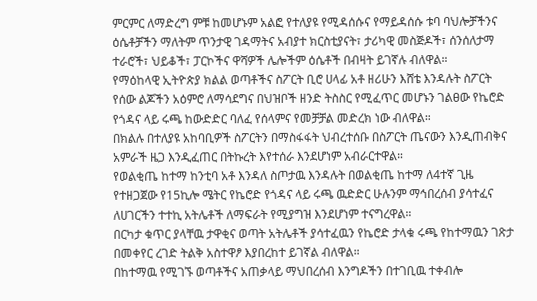ምርምር ለማድረግ ምቹ ከመሆኑም አልፎ የተለያዩ የሚዳሰሱና የማይዳሰሱ ቱባ ባህሎቻችንና ዕሴቶቻችን ማለትም ጥንታዊ ገዳማትና አብያተ ክርስቲያናት፣ ታሪካዊ መስጅዶች፣ ሰንሰለታማ ተራሮች፣ ህይቆች፣ ፓርኮችና ዋሻዎች ሌሎችም ዕሴቶች በብዛት ይገኛሉ ብለዋል።
የማዕከላዊ ኢትዮጵያ ክልል ወጣቶችና ስፖርት ቢሮ ሀላፊ አቶ ዘሪሁን እሸቴ እንዳሉት ስፖርት የሰው ልጆችን አዕምሮ ለማሳደግና በህዝቦች ዘንድ ትስስር የሚፈጥር መሆኑን ገልፀው የኬሮድ የጎዳና ላይ ሩጫ ከውድድር ባለፈ የሰላምና የመቻቻል መድረክ ነው ብለዋል።
በክልሉ በተለያዩ አከባቢዎች ስፖርትን በማስፋፋት ህብረተሰቡ በስፖርት ጤናውን እንዲጠብቅና አምራች ዜጋ እንዲፈጠር በትኩረት እየተሰራ እንደሆነም አብራርተዋል።
የወልቂጤ ከተማ ከንቲባ አቶ እንዳለ ስጦታዉ እንዳሉት በወልቂጤ ከተማ ለ4ተኛ ጊዜ የተዘጋጀው የ15ኪሎ ሜትር የኬሮድ የጎዳና ላይ ሩጫ ዉድድር ሁሉንም ማኅበረሰብ ያሳተፈና ለሀገርችን ተተኪ አትሌቶች ለማፍራት የሚያግዝ እንደሆነም ተናግረዋል።
በርካታ ቁጥር ያላቸዉ ታዋቂና ወጣት አትሌቶች ያሳተፈዉን የኬሮድ ታላቁ ሩጫ የከተማዉን ገጽታ በመቀየር ረገድ ትልቅ አስተዋፆ እያበረከተ ይገኛል ብለዋል።
በከተማዉ የሚገኙ ወጣቶችና አጠቃላይ ማህበረሰብ እንግዶችን በተገቢዉ ተቀብሎ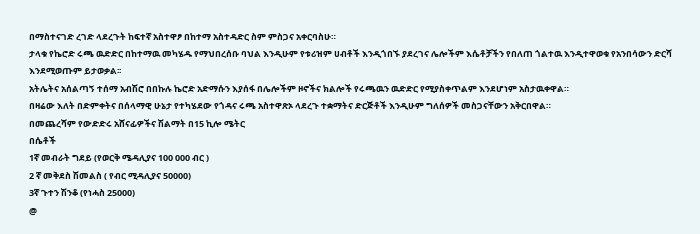በማስተናገድ ረገድ ላደረጉት ከፍተኛ አስተዋፆ በከተማ አስተዳድር ስም ምስጋና አቀርባስሁ።
ታላቁ የኬሮድ ሩጫ ዉድድር በከተማዉ መካሄዱ የማህበረሰቡ ባህል እንዲሁም የቱሪዝም ሀብቶች እንዲጎበኙ ያደረገና ሌሎችም እሴቶቻችን የበለጠ ጎልተዉ እንዲተዋወቁ የአንበሳውን ድርሻ እንደሚወጡም ይታወቃል፡፡
አትሌትና አሰልጣኝ ተሰማ አብሽሮ በበኩሉ ኬሮድ አድማሱን እያሰፋ በሌሎችም ዞኖችና ክልሎች የሩጫዉን ዉድድር የሚያስቀጥልም እንደሆነም አስታዉቀዋል።
በዛሬው እለት በድምቀትና በሰላማዊ ሁኔታ የተካሄደው የጎዳና ሩጫ አስተዋጽኦ ላደረጉ ተቋማትና ድርጅቶች እንዲሁም ግለሰዎች መስጋናቸውን አቅርበዋል።
በመጨረሻም የውድድሩ አሸናፊዎችና ሽልማት በ15 ኪሎ ሜትር
በሴቶች
1ኛ መብራት ግደይ (የወርቅ ሜዳሊያና 100 000 ብር )
2 ኛ መቅደስ ሽመልስ ( የብር ሚዳሊያና 50000)
3ኛ ጉተን ሽንቆ (የነሓስ 25000)
@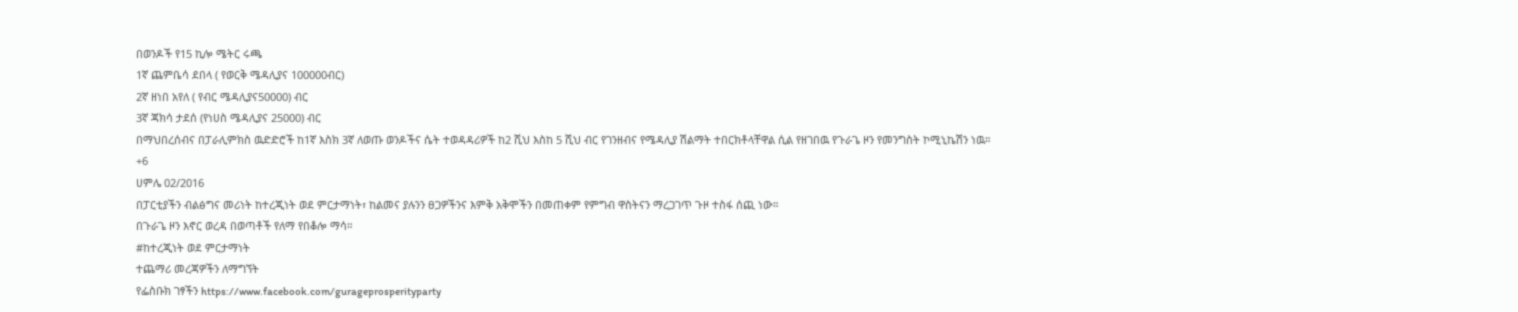በወንዶች የ15 ኪሎ ሜትር ሩጫ
1ኛ ጨምቤሳ ደበላ ( የወርቅ ሜዳሊያና 100000ብር)
2ኛ ዘነበ አየለ ( የብር ሜዳሊያና50000) ብር
3ኛ ጃክሳ ታደሰ (የነሀስ ሜዳሊያና 25000) ብር
በማህበረሰብና በፓራሊምክስ ዉድድሮች ከ1ኛ እስክ 3ኛ ለወጡ ወንዶችና ሴት ተወዳዳሪዎች ከ2 ሺህ እስከ 5 ሺህ ብር የገንዘብና የሜዳሊያ ሽልማት ተበርክቶላቸዋል ሲል የዘገበዉ የጉራጌ ዞን የመንግስት ኮሚኒኬሽን ነዉ።
+6
ሀምሌ 02/2016
በፓርቲያችን ብልፅግና መሪነት ከተረጂነት ወደ ምርታማነት፣ ከልመና ያሉንን ፀጋዎችንና እምቅ አቅሞችን በመጠቀም የምግብ ዋስትናን ማረጋገጥ ጉዞ ተስፋ ሰጪ ነው።
በጉራጌ ዞን እኖር ወረዳ በወጣቶች የለማ የበቆሎ ማሳ።
#ከተረጂነት ወደ ምርታማነት
ተጨማሪ መረጃዎችን ለማግኘት
የፌስቡክ ገፃችን https://www.facebook.com/gurageprosperityparty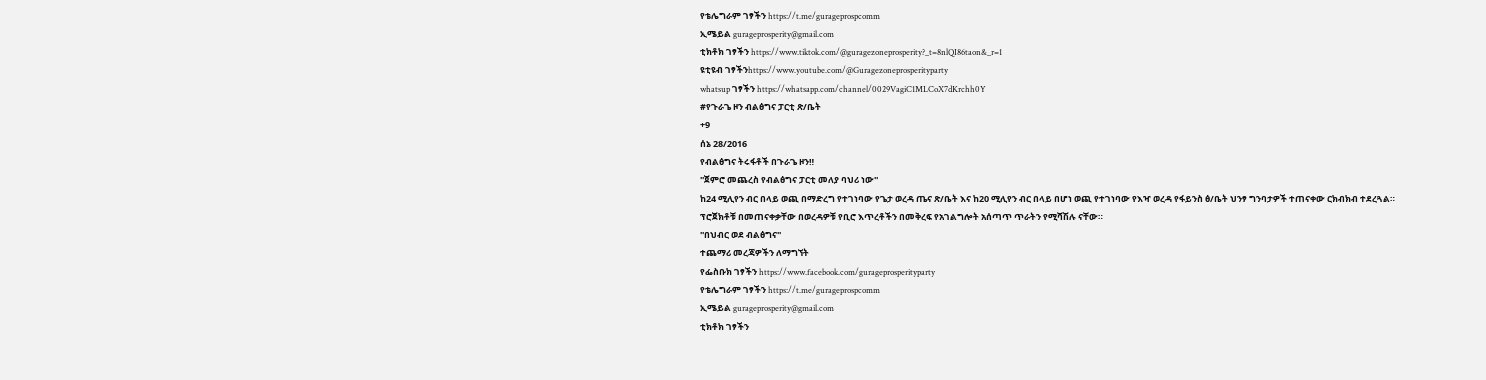የቴሌግራም ገፃችን https://t.me/gurageprospcomm
ኢሜይል gurageprosperity@gmail.com
ቲክቶክ ገፃችን https://www.tiktok.com/@guragezoneprosperity?_t=8nlQI86taon&_r=1
ዩቲዩብ ገፃችንhttps://www.youtube.com/@Guragezoneprosperityparty
whatsup ገፃችን https://whatsapp.com/channel/0029VagiC1MLCoX7dKrchh0Y
#የጉራጌ ዞን ብልፅግና ፓርቲ ጽ/ቤት
+9
ሰኔ 28/2016
የብልፅግና ትሩፋቶች በጉራጌ ዞን‼
''ጀምሮ መጨረስ የብልፅግና ፓርቲ መለያ ባህሪ ነው''
ከ24 ሚሊየን ብር በላይ ወጪ በማድረግ የተገነባው የጌታ ወረዳ ጤና ጽ/ቤት እና ከ20 ሚሊየን ብር በላይ በሆነ ወጪ የተገነባው የእዣ ወረዳ የፋይንስ ፅ/ቤት ህንፃ ግንባታዎች ተጠናቀው ርክብክብ ተደረጓል።
ፕሮጀክቶቹ በመጠናቀቃቸው በወረዳዎቹ የቢሮ እጥረቶችን በመቅረፍ የአገልግሎት አሰጣጥ ጥራትን የሚሻሽሉ ናቸው።
''በህብር ወደ ብልፅግና''
ተጨማሪ መረጃዎችን ለማግኘት
የፌስቡክ ገፃችን https://www.facebook.com/gurageprosperityparty
የቴሌግራም ገፃችን https://t.me/gurageprospcomm
ኢሜይል gurageprosperity@gmail.com
ቲክቶክ ገፃችን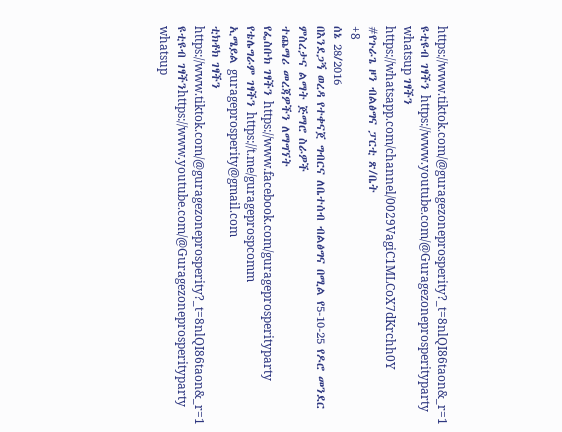https://www.tiktok.com/@guragezoneprosperity?_t=8nlQI86taon&_r=1
ዩቲዩብ ገፃችን https://www.youtube.com/@Guragezoneprosperityparty
whatsup ገፃችን https://whatsapp.com/channel/0029VagiC1MLCoX7dKrchh0Y
#የጉራጌ ዞን ብልፅግና ፓርቲ ጽ/ቤት
+8
ሰኔ 28/2016
በእንደጋኝ ወረዳ የተቀናጀ ግብርና ለቤተሰብ ብልፅግና በሚል የ5-10-25 የዶሮ መንደር ምስረታና ልማት ጅማሮ ስራዎች
ተጨማሪ መረጃዎችን ለማግኘት
የፌስቡክ ገፃችን https://www.facebook.com/gurageprosperityparty
የቴሌግራም ገፃችን https://t.me/gurageprospcomm
ኢሜይል gurageprosperity@gmail.com
ቲክቶክ ገፃችን https://www.tiktok.com/@guragezoneprosperity?_t=8nlQI86taon&_r=1
ዩቲዩብ ገፃችንhttps://www.youtube.com/@Guragezoneprosperityparty
whatsup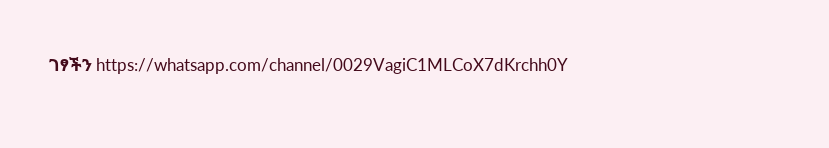ገፃችን https://whatsapp.com/channel/0029VagiC1MLCoX7dKrchh0Y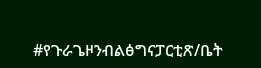#የጉራጌዞንብልፅግናፓርቲጽ/ቤት